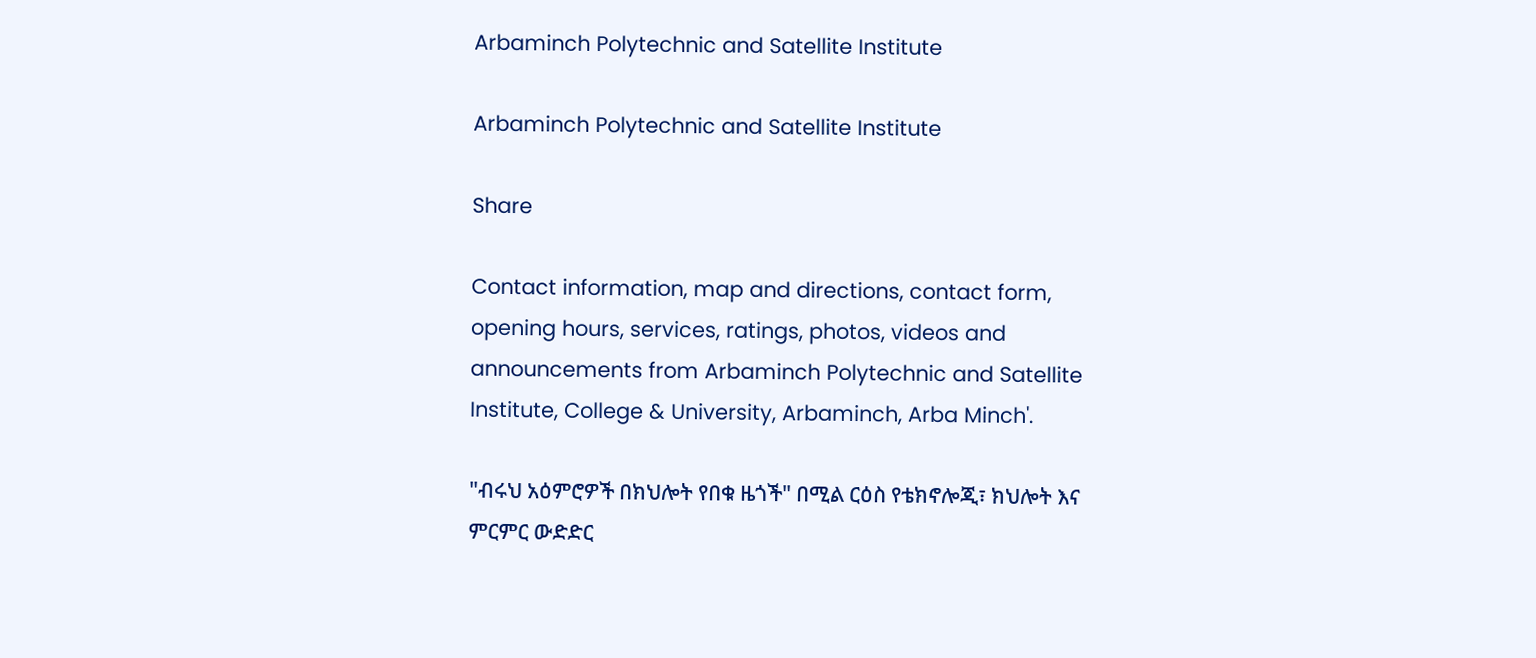Arbaminch Polytechnic and Satellite Institute

Arbaminch Polytechnic and Satellite Institute

Share

Contact information, map and directions, contact form, opening hours, services, ratings, photos, videos and announcements from Arbaminch Polytechnic and Satellite Institute, College & University, Arbaminch, Arba Minch'.

"ብሩህ አዕምሮዎች በክህሎት የበቁ ዜጎች" በሚል ርዕስ የቴክኖሎጂ፣ ክህሎት እና ምርምር ውድድር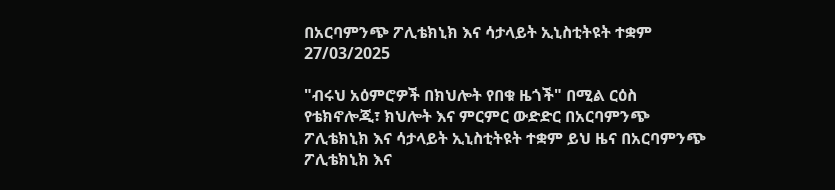በአርባምንጭ ፖሊቴክኒክ እና ሳታላይት ኢኒስቲትዩት ተቋም 27/03/2025

"ብሩህ አዕምሮዎች በክህሎት የበቁ ዜጎች" በሚል ርዕስ የቴክኖሎጂ፣ ክህሎት እና ምርምር ውድድር በአርባምንጭ ፖሊቴክኒክ እና ሳታላይት ኢኒስቲትዩት ተቋም ይህ ዜና በአርባምንጭ ፖሊቴክኒክ እና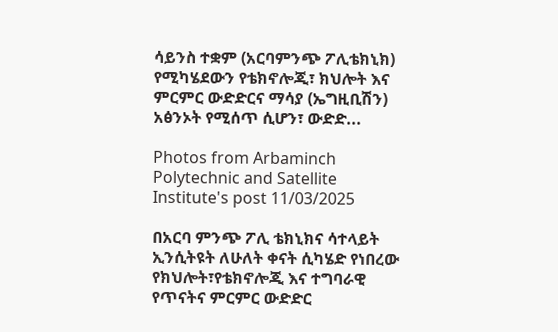ሳይንስ ተቋም (አርባምንጭ ፖሊቴክኒክ) የሚካሄደውን የቴክኖሎጂ፣ ክህሎት እና ምርምር ውድድርና ማሳያ (ኤግዚቢሽን) አፅንኦት የሚሰጥ ሲሆን፣ ውድድ...

Photos from Arbaminch Polytechnic and Satellite Institute's post 11/03/2025

በአርባ ምንጭ ፖሊ ቴክኒክና ሳተላይት ኢንሲትዩት ለሁለት ቀናት ሲካሄድ የነበረው የክህሎት፣የቴክኖሎጂ እና ተግባራዊ የጥናትና ምርምር ውድድር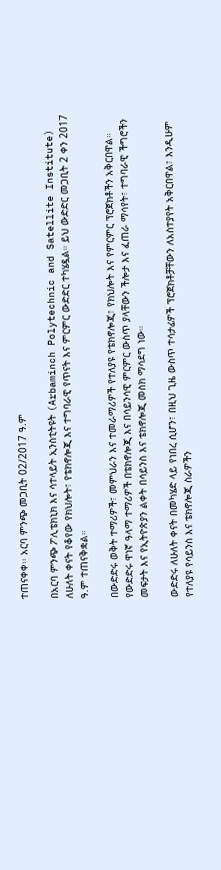ተጠናቀቀ፡፡ አርባ ምንጭ መጋቢት 02/2017 ዓ.ም

በአርባ ምንጭ ፖሊቴክኒክ እና ሳተላይት ኢንስቲትዩት (Arbaminch Polytechnic and Satellite Institute) ለሁለት ቀናት የቆየው የክህሎት፣ የቴክኖሎጂ እና ተግባራዊ የጥናት እና ምርምር ውድድር ተካሄዷል። ይህ ውድድር መጋቢት 2 ቀን 2017 ዓ.ም ተጠናቅቋል።

በውድድሩ ወቅት ተማሪዎች፣ መምህራን እና ተመራማሪዎች የተለያዩ የቴክኖሎጂ፣ የክህሎት እና የምርምር ፕሮጀክቶችን አቅርበዋል። የውድድሩ ዋነኛ ዓላማ ተማሪዎች በቴክኖሎጂ እና በሳይንሳዊ ምርምር ውስጥ ያላቸውን ችሎታ እና ፈጠራ ማሳየት፣ ተግባራዊ ችግሮችን መፍታት እና የኢትዮጵያን ልቀት በሳይንስ እና ቴክኖሎጂ መስክ ማሳደግ ነው።

ውድድሩ ለሁለት ቀናት በመካሄድ ላይ የነበረ ሲሆን፣ በዚህ ጊዜ ውስጥ ተሳታፊዎች ፕሮጀክቶቻቸውን ለአስተያየት አቅርበዋል፣ እንዲሁም የተለያዩ የሳይንስ እና ቴክኖሎጂ ስራዎችን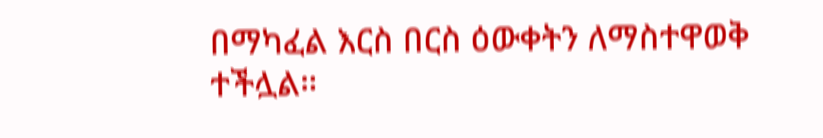በማካፈል እርስ በርስ ዕውቀትን ለማስተዋወቅ ተችሏል።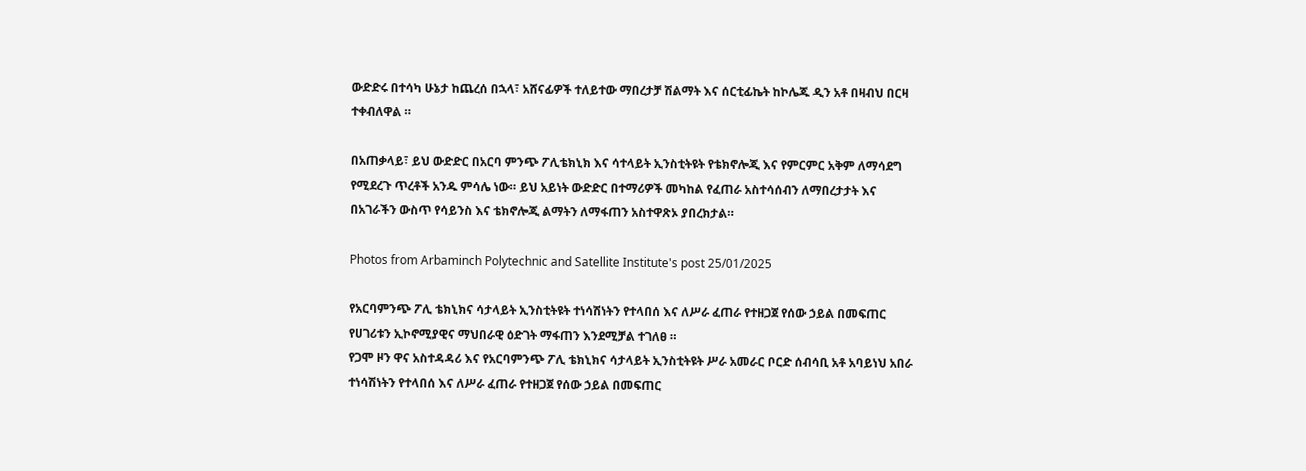ውድድሩ በተሳካ ሁኔታ ከጨረሰ በኋላ፣ አሸናፊዎች ተለይተው ማበረታቻ ሽልማት እና ሰርቲፊኬት ከኮሌጁ ዲን አቶ በዛብህ በርዛ ተቀብለዋል ።

በአጠቃላይ፣ ይህ ውድድር በአርባ ምንጭ ፖሊቴክኒክ እና ሳተላይት ኢንስቲትዩት የቴክኖሎጂ እና የምርምር አቅም ለማሳደግ የሚደረጉ ጥረቶች አንዱ ምሳሌ ነው። ይህ አይነት ውድድር በተማሪዎች መካከል የፈጠራ አስተሳሰብን ለማበረታታት እና በአገራችን ውስጥ የሳይንስ እና ቴክኖሎጂ ልማትን ለማፋጠን አስተዋጽኦ ያበረክታል።

Photos from Arbaminch Polytechnic and Satellite Institute's post 25/01/2025

የአርባምንጭ ፖሊ ቴክኒክና ሳታላይት ኢንስቲትዩት ተነሳሽነትን የተላበሰ እና ለሥራ ፈጠራ የተዘጋጀ የሰው ኃይል በመፍጠር የሀገሪቱን ኢኮኖሚያዊና ማህበራዊ ዕድገት ማፋጠን እንደሚቻል ተገለፀ ።
የጋሞ ዞን ዋና አስተዳዳሪ እና የአርባምንጭ ፖሊ ቴክኒክና ሳታላይት ኢንስቲትዩት ሥራ አመራር ቦርድ ሰብሳቢ አቶ አባይነህ አበራ ተነሳሽነትን የተላበሰ እና ለሥራ ፈጠራ የተዘጋጀ የሰው ኃይል በመፍጠር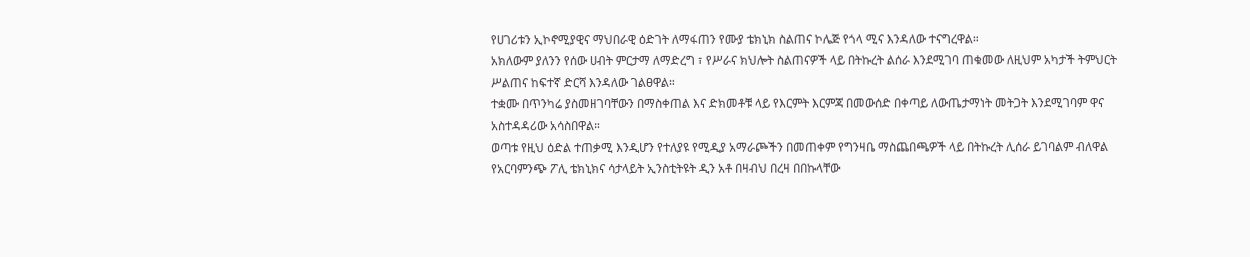የሀገሪቱን ኢኮኖሚያዊና ማህበራዊ ዕድገት ለማፋጠን የሙያ ቴክኒክ ስልጠና ኮሌጅ የጎላ ሚና እንዳለው ተናግረዋል።
አክለውም ያለንን የሰው ሀብት ምርታማ ለማድረግ ፣ የሥራና ክህሎት ስልጠናዎች ላይ በትኩረት ልሰራ እንደሚገባ ጠቁመው ለዚህም አካታች ትምህርት ሥልጠና ከፍተኛ ድርሻ እንዳለው ገልፀዋል።
ተቋሙ በጥንካሬ ያስመዘገባቸውን በማስቀጠል እና ድክመቶቹ ላይ የእርምት እርምጃ በመውሰድ በቀጣይ ለውጤታማነት መትጋት እንደሚገባም ዋና አስተዳዳሪው አሳስበዋል።
ወጣቱ የዚህ ዕድል ተጠቃሚ እንዲሆን የተለያዩ የሚዲያ አማራጮችን በመጠቀም የግንዛቤ ማስጨበጫዎች ላይ በትኩረት ሊሰራ ይገባልም ብለዋል
የአርባምንጭ ፖሊ ቴክኒክና ሳታላይት ኢንስቲትዩት ዲን አቶ በዛብህ በረዛ በበኩላቸው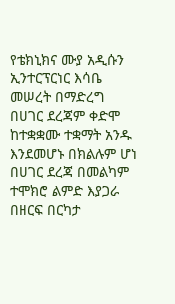የቴክኒክና ሙያ አዲሱን ኢንተርፕርነር እሳቤ መሠረት በማድረግ በሀገር ደረጃም ቀድሞ ከተቋቋሙ ተቋማት አንዱ እንደመሆኑ በክልሉም ሆነ በሀገር ደረጃ በመልካም ተሞክሮ ልምድ እያጋራ በዘርፍ በርካታ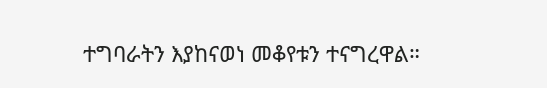ተግባራትን እያከናወነ መቆየቱን ተናግረዋል።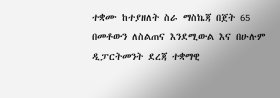ተቋሙ ከተያዘለት ስራ ማስኬጃ በጀት 65 በመቶውን ለስልጠና እንደሚውል እና በሁሉም ዲፓርትመንት ደረጃ ተቋማዊ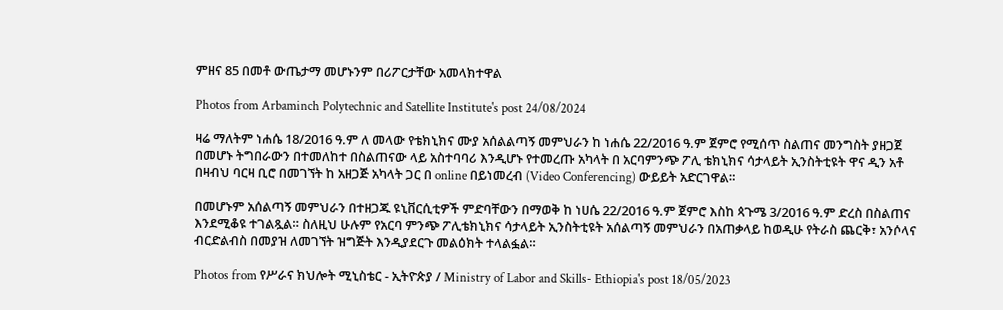ምዘና 85 በመቶ ውጤታማ መሆኑንም በሪፖርታቸው አመላክተዋል

Photos from Arbaminch Polytechnic and Satellite Institute's post 24/08/2024

ዛሬ ማለትም ነሐሴ 18/2016 ዓ.ም ለ መላው የቴክኒክና ሙያ አሰልልጣኝ መምህራን ከ ነሐሴ 22/2016 ዓ.ም ጀምሮ የሚሰጥ ስልጠና መንግስት ያዘጋጀ በመሆኑ ትግበራውን በተመለከተ በስልጠናው ላይ አስተባባሪ እንዲሆኑ የተመረጡ አካላት በ አርባምንጭ ፖሊ ቴክኒክና ሳታላይት ኢንስትቲዩት ዋና ዲን አቶ በዛብህ ባርዛ ቢሮ በመገኘት ከ አዘጋጅ አካላት ጋር በ online በይነመረብ (Video Conferencing) ውይይት አድርገዋል።

በመሆኑም አሰልጣኝ መምህራን በተዘጋጁ ዩኒቨርሲቲዎች ምድባቸውን በማወቅ ከ ነሀሴ 22/2016 ዓ.ም ጀምሮ እስከ ጳጉሜ 3/2016 ዓ.ም ድረስ በስልጠና እንደሚቆዩ ተገልጿል። ስለዚህ ሁሉም የአርባ ምንጭ ፖሊቴክኒክና ሳታላይት ኢንስትቲዩት አሰልጣኝ መምህራን በአጠቃላይ ከወዲሁ የትራስ ጨርቅ፣ አንሶላና ብርድልብስ በመያዝ ለመገኘት ዝግጅት እንዲያደርጉ መልዕክት ተላልፏል።

Photos from የሥራና ክህሎት ሚኒስቴር - ኢትዮጵያ / Ministry of Labor and Skills- Ethiopia's post 18/05/2023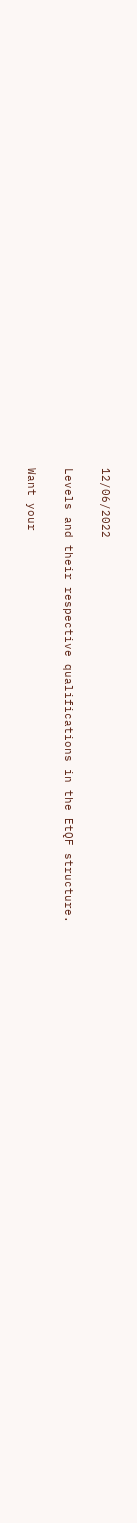12/06/2022

Levels and their respective qualifications in the EtQF structure.

Want your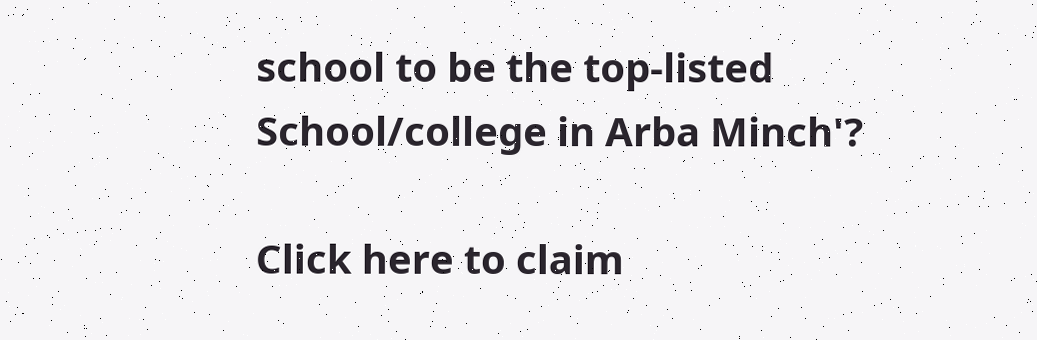school to be the top-listed School/college in Arba Minch'?

Click here to claim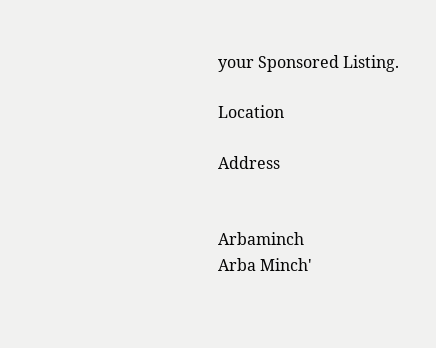your Sponsored Listing.

Location

Address


Arbaminch
Arba Minch'